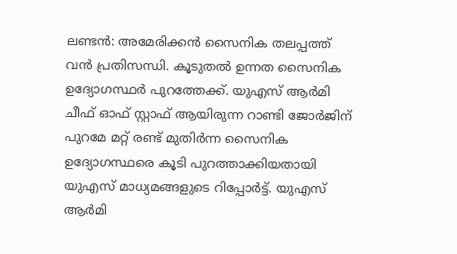ലണ്ടൻ: അമേരിക്കൻ സൈനിക തലപ്പത്ത് വൻ പ്രതിസന്ധി. കൂടുതൽ ഉന്നത സൈനിക ഉദ്യോഗസ്ഥർ പുറത്തേക്ക്. യുഎസ് ആർമി ചീഫ് ഓഫ് സ്റ്റാഫ് ആയിരുന്ന റാണ്ടി ജോർജിന് പുറമേ മറ്റ് രണ്ട് മുതിർന്ന സൈനിക ഉദ്യോഗസ്ഥരെ കൂടി പുറത്താക്കിയതായി യുഎസ് മാധ്യമങ്ങളുടെ റിപ്പോർട്ട്. യുഎസ് ആർമി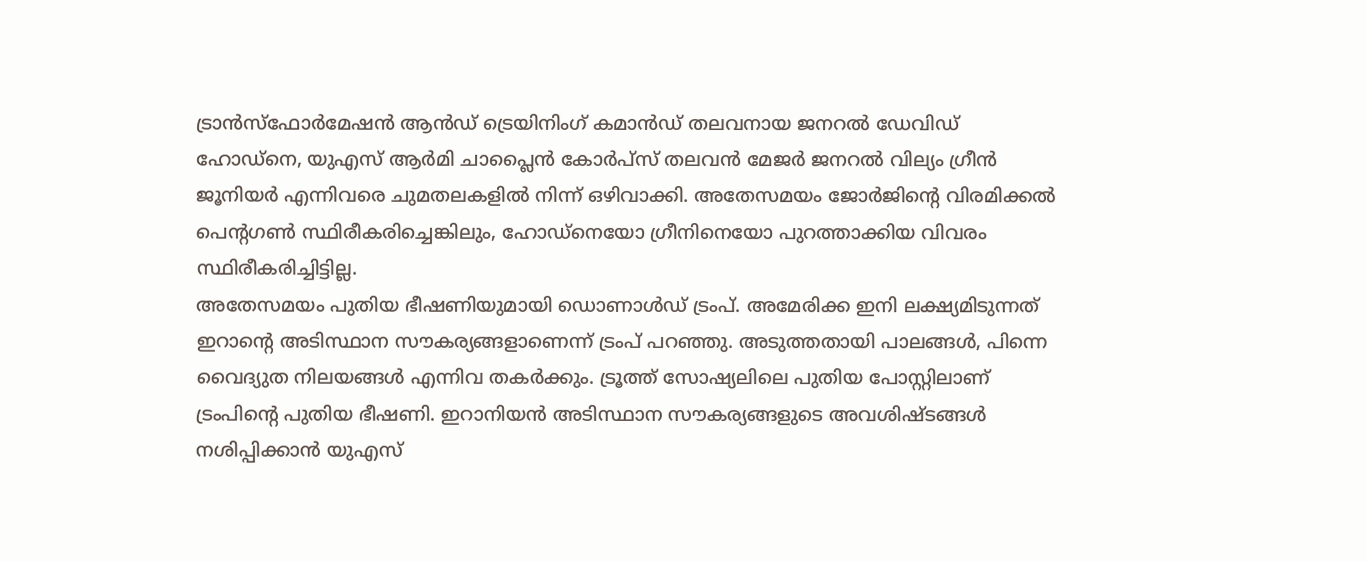ട്രാൻസ്ഫോർമേഷൻ ആൻഡ് ട്രെയിനിംഗ് കമാൻഡ് തലവനായ ജനറൽ ഡേവിഡ് ഹോഡ്നെ, യുഎസ് ആർമി ചാപ്ലൈൻ കോർപ്സ് തലവൻ മേജർ ജനറൽ വില്യം ഗ്രീൻ ജൂനിയർ എന്നിവരെ ചുമതലകളിൽ നിന്ന് ഒഴിവാക്കി. അതേസമയം ജോർജിന്റെ വിരമിക്കൽ പെൻ്റഗൺ സ്ഥിരീകരിച്ചെങ്കിലും, ഹോഡ്നെയോ ഗ്രീനിനെയോ പുറത്താക്കിയ വിവരം സ്ഥിരീകരിച്ചിട്ടില്ല.
അതേസമയം പുതിയ ഭീഷണിയുമായി ഡൊണാൾഡ് ട്രംപ്. അമേരിക്ക ഇനി ലക്ഷ്യമിടുന്നത് ഇറാൻ്റെ അടിസ്ഥാന സൗകര്യങ്ങളാണെന്ന് ട്രംപ് പറഞ്ഞു. അടുത്തതായി പാലങ്ങൾ, പിന്നെ വൈദ്യുത നിലയങ്ങൾ എന്നിവ തകർക്കും. ട്രൂത്ത് സോഷ്യലിലെ പുതിയ പോസ്റ്റിലാണ് ട്രംപിൻ്റെ പുതിയ ഭീഷണി. ഇറാനിയൻ അടിസ്ഥാന സൗകര്യങ്ങളുടെ അവശിഷ്ടങ്ങൾ നശിപ്പിക്കാൻ യുഎസ്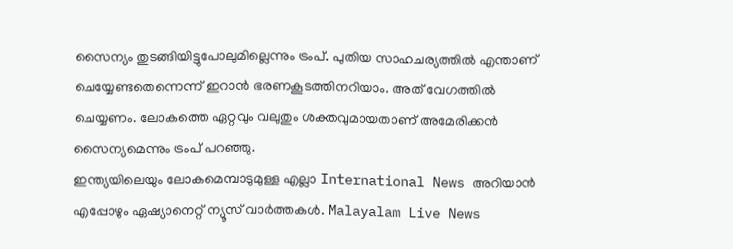സൈന്യം തുടങ്ങിയിട്ടുപോലുമില്ലെന്നും ട്രംപ്. പുതിയ സാഹചര്യത്തിൽ എന്താണ് ചെയ്യേണ്ടതെന്നെന്ന് ഇറാൻ ഭരണകൂടത്തിനറിയാം. അത് വേഗത്തിൽ ചെയ്യണം. ലോകത്തെ ഏറ്റവും വലുതും ശക്തവുമായതാണ് അമേരിക്കൻ സൈന്യമെന്നും ട്രംപ് പറഞ്ഞു.
ഇന്ത്യയിലെയും ലോകമെമ്പാടുമുള്ള എല്ലാ International News അറിയാൻ എപ്പോഴും ഏഷ്യാനെറ്റ് ന്യൂസ് വാർത്തകൾ. Malayalam Live News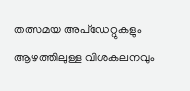തത്സമയ അപ്ഡേറ്റുകളും ആഴത്തിലുള്ള വിശകലനവും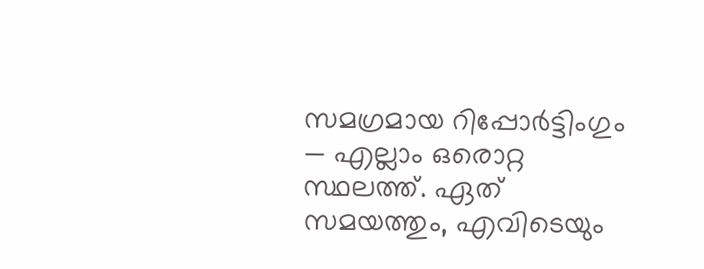സമഗ്രമായ റിപ്പോർട്ടിംഗും — എല്ലാം ഒരൊറ്റ സ്ഥലത്ത്. ഏത് സമയത്തും, എവിടെയും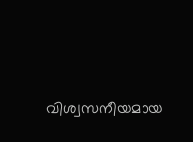വിശ്വസനീയമായ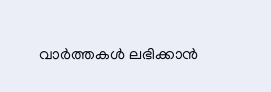വാർത്തകൾ ലഭിക്കാൻ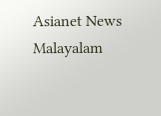Asianet News Malayalam